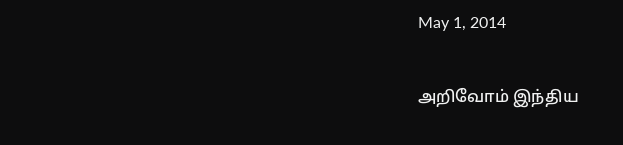May 1, 2014

அறிவோம் இந்திய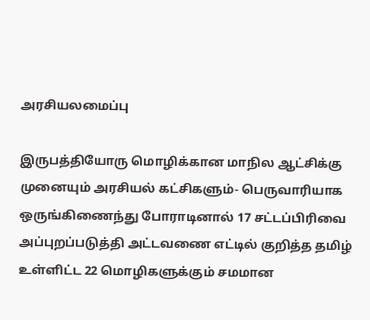அரசியலமைப்பு

இருபத்தியோரு மொழிக்கான மாநில ஆட்சிக்கு முனையும் அரசியல் கட்சிகளும்- பெருவாரியாக ஒருங்கிணைந்து போராடினால் 17 சட்டப்பிரிவை அப்புறப்படுத்தி அட்டவணை எட்டில் குறித்த தமிழ் உள்ளிட்ட 22 மொழிகளுக்கும் சமமான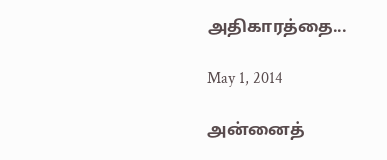அதிகாரத்தை...

May 1, 2014

அன்னைத்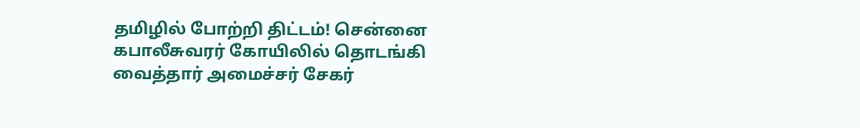தமிழில் போற்றி திட்டம்! சென்னை கபாலீசுவரர் கோயிலில் தொடங்கி வைத்தார் அமைச்சர் சேகர்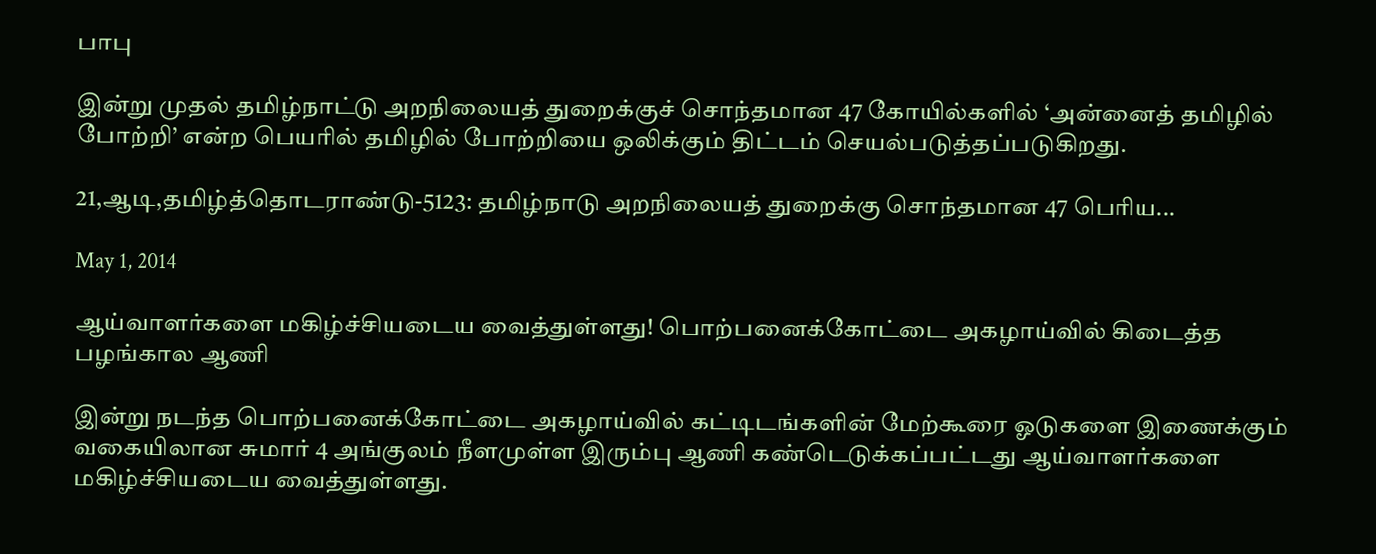பாபு

இன்று முதல் தமிழ்நாட்டு அறநிலையத் துறைக்குச் சொந்தமான 47 கோயில்களில் ‘அன்னைத் தமிழில் போற்றி’ என்ற பெயரில் தமிழில் போற்றியை ஒலிக்கும் திட்டம் செயல்படுத்தப்படுகிறது.

21,ஆடி,தமிழ்த்தொடராண்டு-5123: தமிழ்நாடு அறநிலையத் துறைக்கு சொந்தமான 47 பெரிய...

May 1, 2014

ஆய்வாளர்களை மகிழ்ச்சியடைய வைத்துள்ளது! பொற்பனைக்கோட்டை அகழாய்வில் கிடைத்த பழங்கால ஆணி

இன்று நடந்த பொற்பனைக்கோட்டை அகழாய்வில் கட்டிடங்களின் மேற்கூரை ஓடுகளை இணைக்கும் வகையிலான சுமார் 4 அங்குலம் நீளமுள்ள இரும்பு ஆணி கண்டெடுக்கப்பட்டது ஆய்வாளர்களை மகிழ்ச்சியடைய வைத்துள்ளது.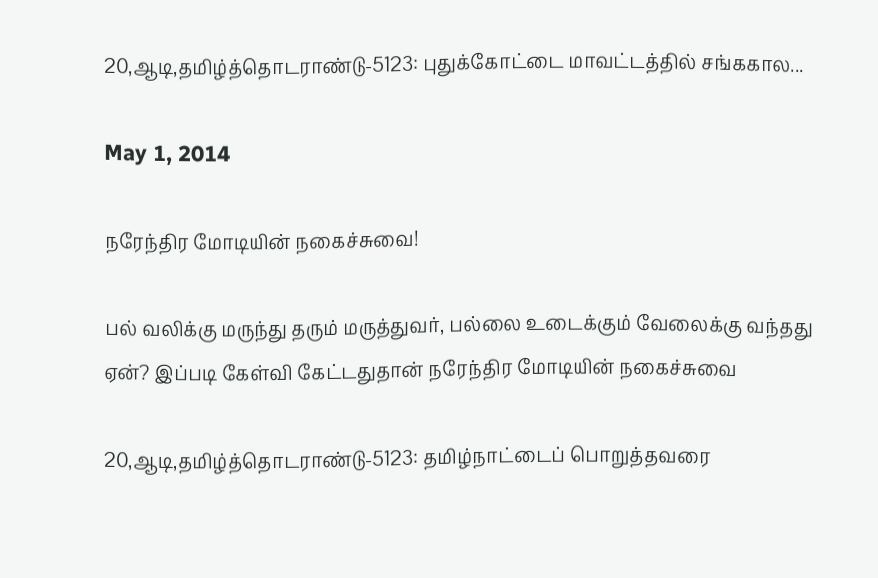20,ஆடி,தமிழ்த்தொடராண்டு-5123: புதுக்கோட்டை மாவட்டத்தில் சங்ககால...

May 1, 2014

நரேந்திர மோடியின் நகைச்சுவை!

பல் வலிக்கு மருந்து தரும் மருத்துவர், பல்லை உடைக்கும் வேலைக்கு வந்தது ஏன்? இப்படி கேள்வி கேட்டதுதான் நரேந்திர மோடியின் நகைச்சுவை

20,ஆடி,தமிழ்த்தொடராண்டு-5123: தமிழ்நாட்டைப் பொறுத்தவரை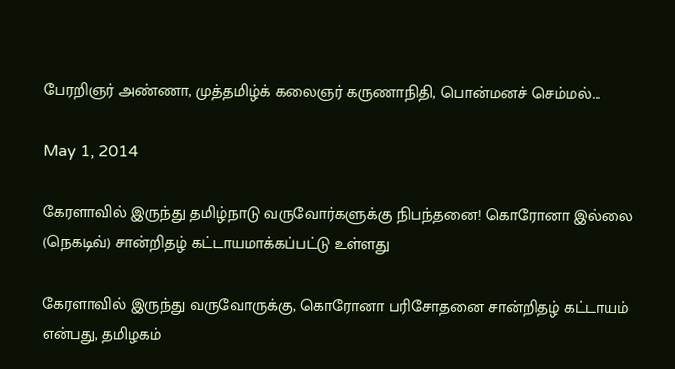பேரறிஞர் அண்ணா, முத்தமிழ்க் கலைஞர் கருணாநிதி, பொன்மனச் செம்மல்...

May 1, 2014

கேரளாவில் இருந்து தமிழ்நாடு வருவோர்களுக்கு நிபந்தனை! கொரோனா இல்லை (நெகடிவ்) சான்றிதழ் கட்டாயமாக்கப்பட்டு உள்ளது

கேரளாவில் இருந்து வருவோருக்கு, கொரோனா பரிசோதனை சான்றிதழ் கட்டாயம் என்பது, தமிழகம்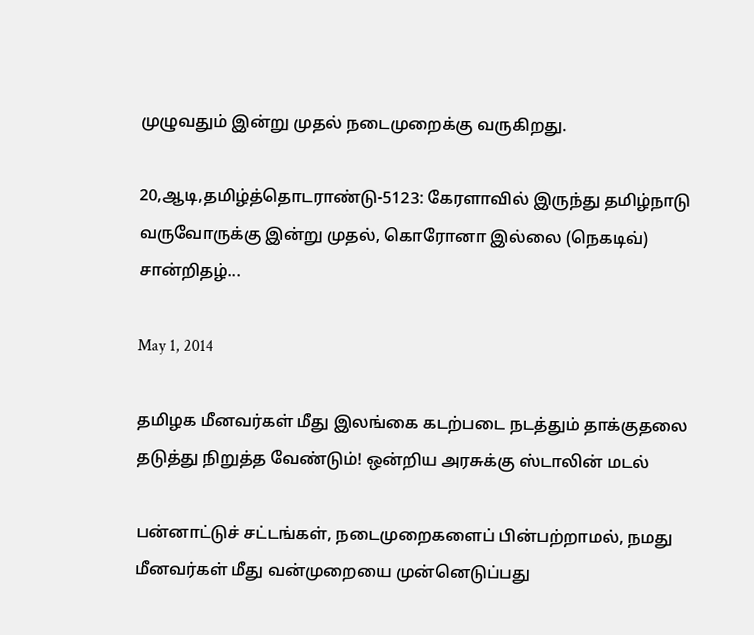முழுவதும் இன்று முதல் நடைமுறைக்கு வருகிறது.

20,ஆடி,தமிழ்த்தொடராண்டு-5123: கேரளாவில் இருந்து தமிழ்நாடு வருவோருக்கு இன்று முதல், கொரோனா இல்லை (நெகடிவ்) சான்றிதழ்...

May 1, 2014

தமிழக மீனவர்கள் மீது இலங்கை கடற்படை நடத்தும் தாக்குதலை தடுத்து நிறுத்த வேண்டும்! ஒன்றிய அரசுக்கு ஸ்டாலின் மடல்

பன்னாட்டுச் சட்டங்கள், நடைமுறைகளைப் பின்பற்றாமல், நமது மீனவர்கள் மீது வன்முறையை முன்னெடுப்பது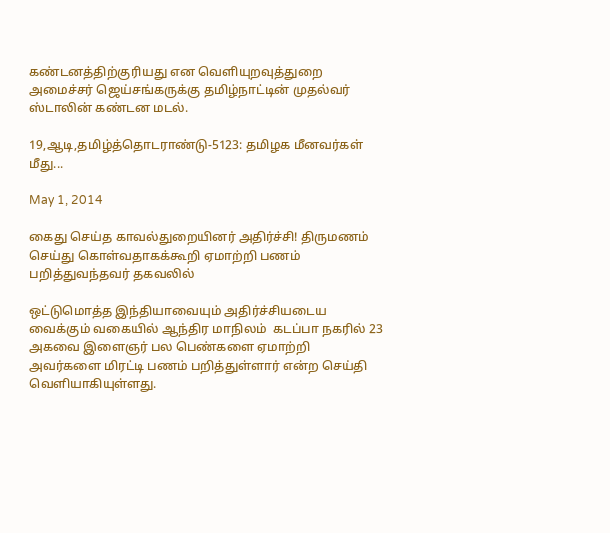கண்டனத்திற்குரியது என வெளியுறவுத்துறை அமைச்சர் ஜெய்சங்கருக்கு தமிழ்நாட்டின் முதல்வர் ஸ்டாலின் கண்டன மடல்.

19,ஆடி,தமிழ்த்தொடராண்டு-5123: தமிழக மீனவர்கள் மீது...

May 1, 2014

கைது செய்த காவல்துறையினர் அதிர்ச்சி! திருமணம் செய்து கொள்வதாகக்கூறி ஏமாற்றி பணம் பறித்துவந்தவர் தகவலில்

ஒட்டுமொத்த இந்தியாவையும் அதிர்ச்சியடைய வைக்கும் வகையில் ஆந்திர மாநிலம்  கடப்பா நகரில் 23 அகவை இளைஞர் பல பெண்களை ஏமாற்றி அவர்களை மிரட்டி பணம் பறித்துள்ளார் என்ற செய்தி வெளியாகியுள்ளது.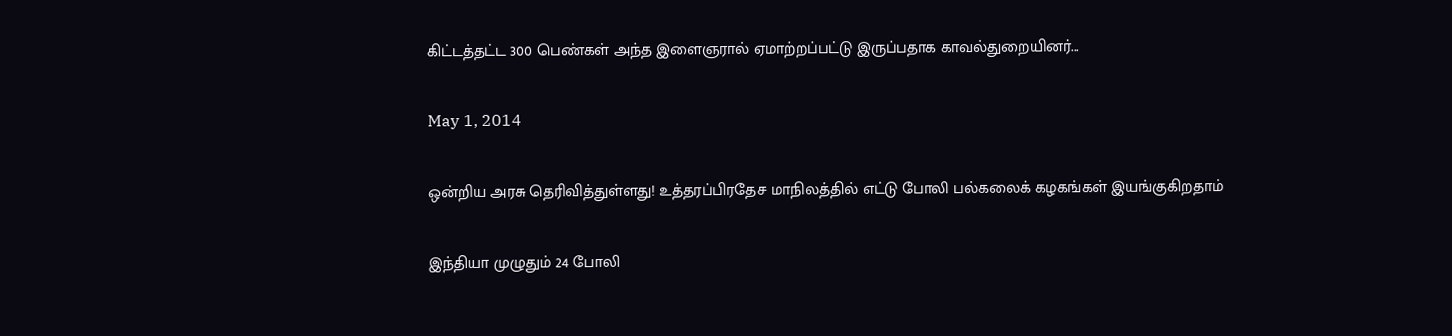கிட்டத்தட்ட 300 பெண்கள் அந்த இளைஞரால் ஏமாற்றப்பட்டு இருப்பதாக காவல்துறையினர்...

May 1, 2014

ஒன்றிய அரசு தெரிவித்துள்ளது! உத்தரப்பிரதேச மாநிலத்தில் எட்டு போலி பல்கலைக் கழகங்கள் இயங்குகிறதாம்

இந்தியா முழுதும் 24 போலி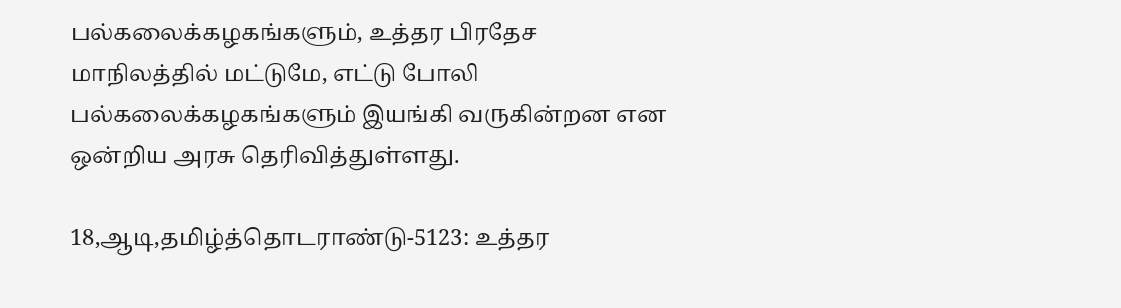பல்கலைக்கழகங்களும், உத்தர பிரதேச மாநிலத்தில் மட்டுமே, எட்டு போலி பல்கலைக்கழகங்களும் இயங்கி வருகின்றன என ஒன்றிய அரசு தெரிவித்துள்ளது.

18,ஆடி,தமிழ்த்தொடராண்டு-5123: உத்தர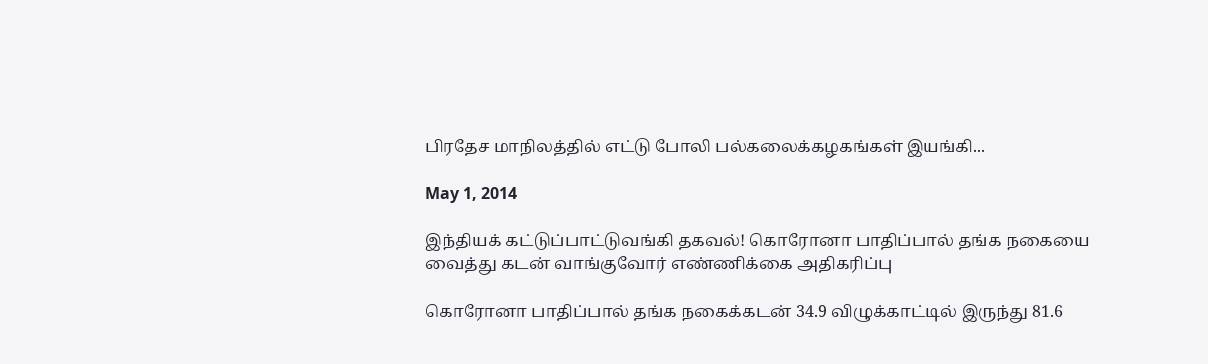பிரதேச மாநிலத்தில் எட்டு போலி பல்கலைக்கழகங்கள் இயங்கி...

May 1, 2014

இந்தியக் கட்டுப்பாட்டுவங்கி தகவல்! கொரோனா பாதிப்பால் தங்க நகையை வைத்து கடன் வாங்குவோர் எண்ணிக்கை அதிகரிப்பு

கொரோனா பாதிப்பால் தங்க நகைக்கடன் 34.9 விழுக்காட்டில் இருந்து 81.6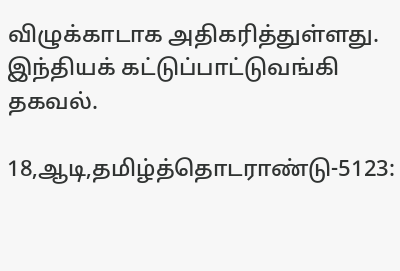விழுக்காடாக அதிகரித்துள்ளது. இந்தியக் கட்டுப்பாட்டுவங்கி தகவல்.

18,ஆடி,தமிழ்த்தொடராண்டு-5123: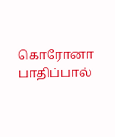கொரோனா பாதிப்பால்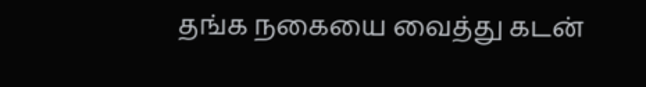தங்க நகையை வைத்து கடன்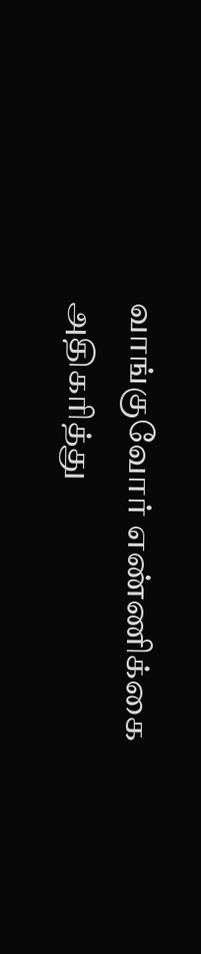வாங்குவோர் எண்ணிக்கை அதிகரித்து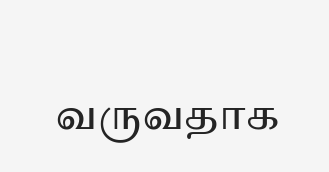வருவதாக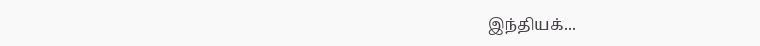இந்தியக்...